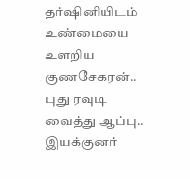தர்ஷினியிடம் உண்மையை உளறிய குணசேகரன்.. புது ரவுடி வைத்து ஆப்பு.. இயக்குனர்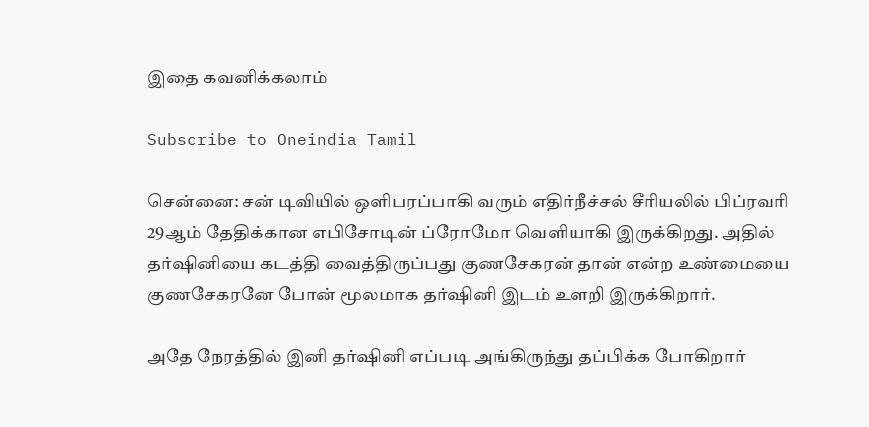இதை கவனிக்கலாம்

Subscribe to Oneindia Tamil

சென்னை: சன் டிவியில் ஒளிபரப்பாகி வரும் எதிர்நீச்சல் சீரியலில் பிப்ரவரி 29ஆம் தேதிக்கான எபிசோடின் ப்ரோமோ வெளியாகி இருக்கிறது. அதில் தர்ஷினியை கடத்தி வைத்திருப்பது குணசேகரன் தான் என்ற உண்மையை குணசேகரனே போன் மூலமாக தர்ஷினி இடம் உளறி இருக்கிறார்.

அதே நேரத்தில் இனி தர்ஷினி எப்படி அங்கிருந்து தப்பிக்க போகிறார்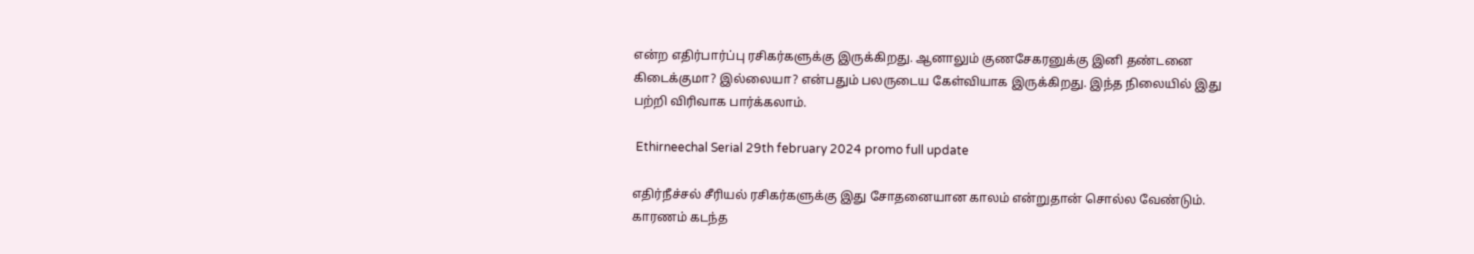என்ற எதிர்பார்ப்பு ரசிகர்களுக்கு இருக்கிறது. ஆனாலும் குணசேகரனுக்கு இனி தண்டனை கிடைக்குமா? இல்லையா? என்பதும் பலருடைய கேள்வியாக இருக்கிறது. இந்த நிலையில் இது பற்றி விரிவாக பார்க்கலாம்.

 Ethirneechal Serial 29th february 2024 promo full update

எதிர்நீச்சல் சீரியல் ரசிகர்களுக்கு இது சோதனையான காலம் என்றுதான் சொல்ல வேண்டும். காரணம் கடந்த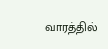வாரத்தில்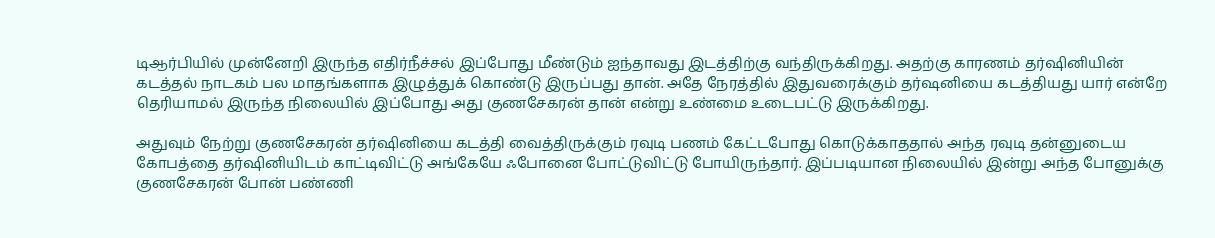டிஆர்பியில் முன்னேறி இருந்த எதிர்நீச்சல் இப்போது மீண்டும் ஐந்தாவது இடத்திற்கு வந்திருக்கிறது. அதற்கு காரணம் தர்ஷினியின் கடத்தல் நாடகம் பல மாதங்களாக இழுத்துக் கொண்டு இருப்பது தான். அதே நேரத்தில் இதுவரைக்கும் தர்ஷனியை கடத்தியது யார் என்றே தெரியாமல் இருந்த நிலையில் இப்போது அது குணசேகரன் தான் என்று உண்மை உடைபட்டு இருக்கிறது.

அதுவும் நேற்று குணசேகரன் தர்ஷினியை கடத்தி வைத்திருக்கும் ரவுடி பணம் கேட்டபோது கொடுக்காததால் அந்த ரவுடி தன்னுடைய கோபத்தை தர்ஷினியிடம் காட்டிவிட்டு அங்கேயே ஃபோனை போட்டுவிட்டு போயிருந்தார். இப்படியான நிலையில் இன்று அந்த போனுக்கு குணசேகரன் போன் பண்ணி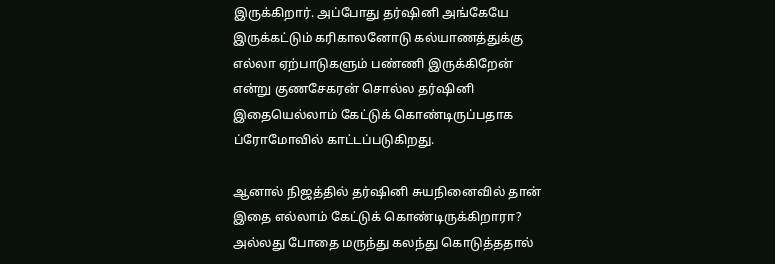இருக்கிறார். அப்போது தர்ஷினி அங்கேயே இருக்கட்டும் கரிகாலனோடு கல்யாணத்துக்கு எல்லா ஏற்பாடுகளும் பண்ணி இருக்கிறேன் என்று குணசேகரன் சொல்ல தர்ஷினி இதையெல்லாம் கேட்டுக் கொண்டிருப்பதாக ப்ரோமோவில் காட்டப்படுகிறது.

ஆனால் நிஜத்தில் தர்ஷினி சுயநினைவில் தான் இதை எல்லாம் கேட்டுக் கொண்டிருக்கிறாரா? அல்லது போதை மருந்து கலந்து கொடுத்ததால்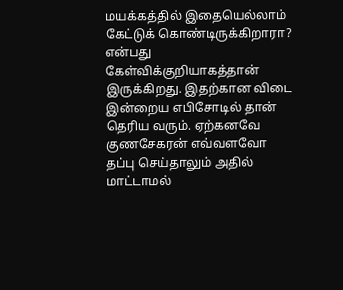மயக்கத்தில் இதையெல்லாம் கேட்டுக் கொண்டிருக்கிறாரா? என்பது கேள்விக்குறியாகத்தான் இருக்கிறது. இதற்கான விடை இன்றைய எபிசோடில் தான் தெரிய வரும். ஏற்கனவே குணசேகரன் எவ்வளவோ தப்பு செய்தாலும் அதில் மாட்டாமல்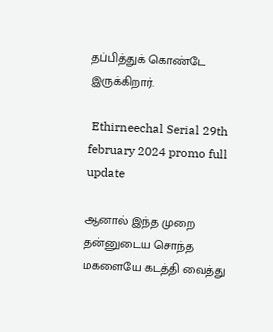தப்பித்துக் கொண்டே இருக்கிறார்.

 Ethirneechal Serial 29th february 2024 promo full update

ஆனால் இந்த முறை தன்னுடைய சொந்த மகளையே கடத்தி வைத்து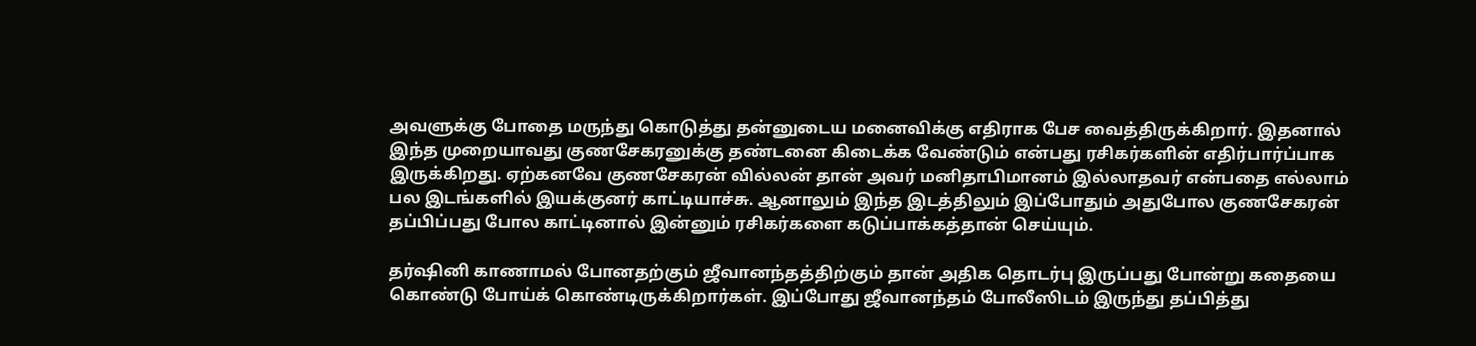அவளுக்கு போதை மருந்து கொடுத்து தன்னுடைய மனைவிக்கு எதிராக பேச வைத்திருக்கிறார். இதனால் இந்த முறையாவது குணசேகரனுக்கு தண்டனை கிடைக்க வேண்டும் என்பது ரசிகர்களின் எதிர்பார்ப்பாக இருக்கிறது. ஏற்கனவே குணசேகரன் வில்லன் தான் அவர் மனிதாபிமானம் இல்லாதவர் என்பதை எல்லாம் பல இடங்களில் இயக்குனர் காட்டியாச்சு. ஆனாலும் இந்த இடத்திலும் இப்போதும் அதுபோல குணசேகரன் தப்பிப்பது போல காட்டினால் இன்னும் ரசிகர்களை கடுப்பாக்கத்தான் செய்யும்.

தர்ஷினி காணாமல் போனதற்கும் ஜீவானந்தத்திற்கும் தான் அதிக தொடர்பு இருப்பது போன்று கதையை கொண்டு போய்க் கொண்டிருக்கிறார்கள். இப்போது ஜீவானந்தம் போலீஸிடம் இருந்து தப்பித்து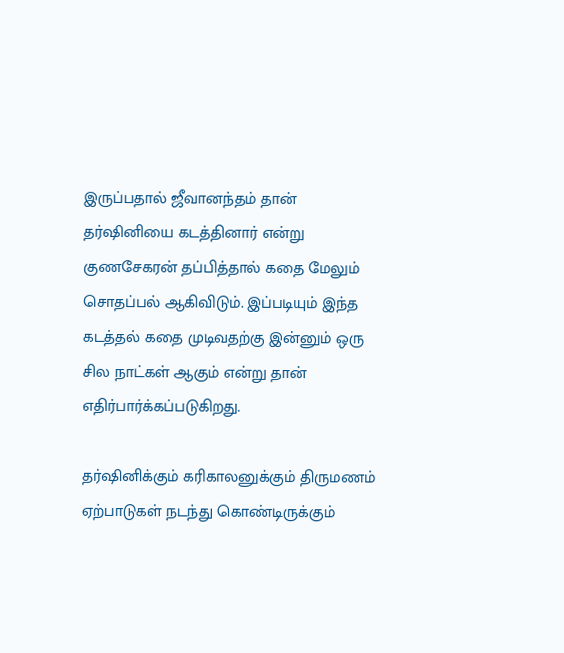இருப்பதால் ஜீவானந்தம் தான் தர்ஷினியை கடத்தினார் என்று குணசேகரன் தப்பித்தால் கதை மேலும் சொதப்பல் ஆகிவிடும். இப்படியும் இந்த கடத்தல் கதை முடிவதற்கு இன்னும் ஒரு சில நாட்கள் ஆகும் என்று தான் எதிர்பார்க்கப்படுகிறது.

தர்ஷினிக்கும் கரிகாலனுக்கும் திருமணம் ஏற்பாடுகள் நடந்து கொண்டிருக்கும்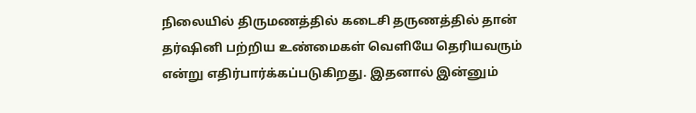நிலையில் திருமணத்தில் கடைசி தருணத்தில் தான் தர்ஷினி பற்றிய உண்மைகள் வெளியே தெரியவரும் என்று எதிர்பார்க்கப்படுகிறது. இதனால் இன்னும்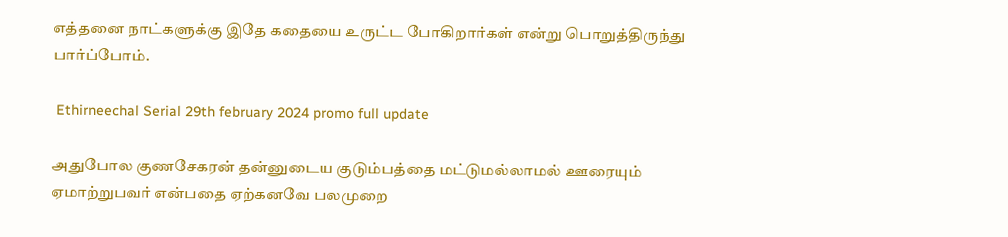எத்தனை நாட்களுக்கு இதே கதையை உருட்ட போகிறார்கள் என்று பொறுத்திருந்து பார்ப்போம்.

 Ethirneechal Serial 29th february 2024 promo full update

அதுபோல குணசேகரன் தன்னுடைய குடும்பத்தை மட்டுமல்லாமல் ஊரையும் ஏமாற்றுபவர் என்பதை ஏற்கனவே பலமுறை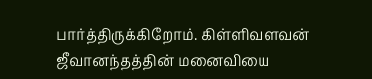பார்த்திருக்கிறோம். கிள்ளிவளவன் ஜீவானந்தத்தின் மனைவியை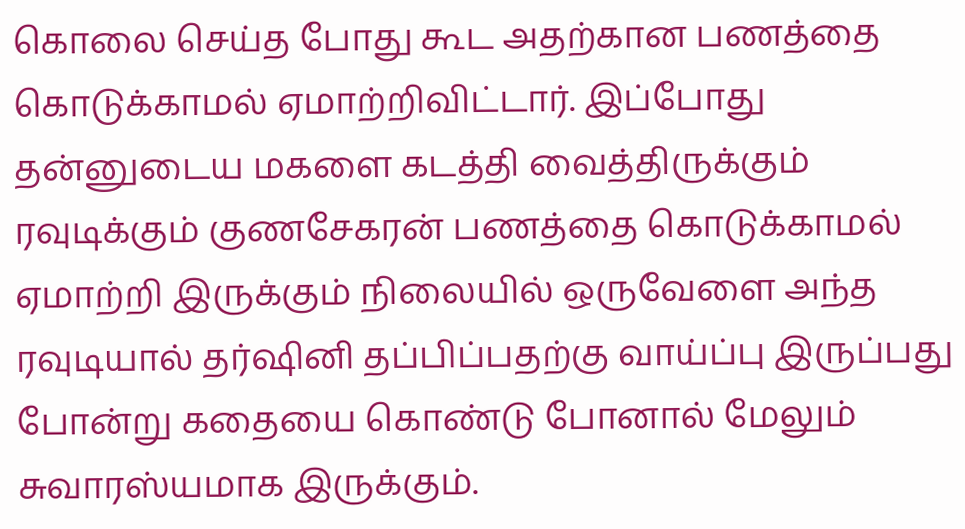கொலை செய்த போது கூட அதற்கான பணத்தை கொடுக்காமல் ஏமாற்றிவிட்டார். இப்போது தன்னுடைய மகளை கடத்தி வைத்திருக்கும் ரவுடிக்கும் குணசேகரன் பணத்தை கொடுக்காமல் ஏமாற்றி இருக்கும் நிலையில் ஒருவேளை அந்த ரவுடியால் தர்ஷினி தப்பிப்பதற்கு வாய்ப்பு இருப்பது போன்று கதையை கொண்டு போனால் மேலும் சுவாரஸ்யமாக இருக்கும்.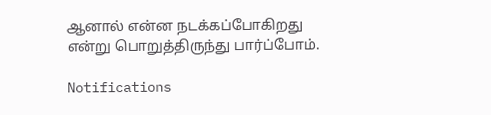ஆனால் என்ன நடக்கப்போகிறது என்று பொறுத்திருந்து பார்ப்போம்.

Notifications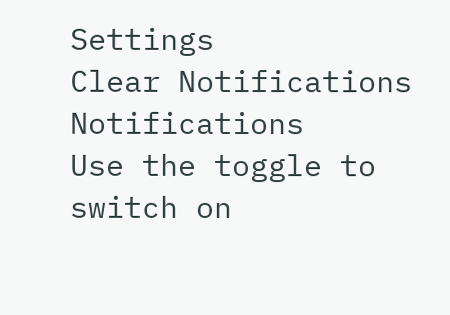Settings
Clear Notifications
Notifications
Use the toggle to switch on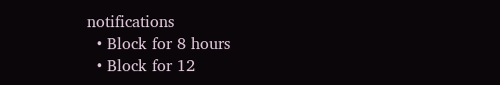notifications
  • Block for 8 hours
  • Block for 12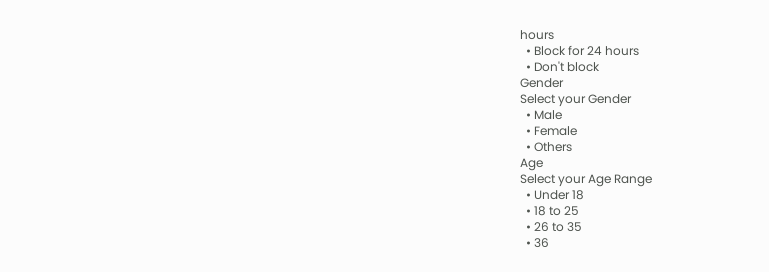hours
  • Block for 24 hours
  • Don't block
Gender
Select your Gender
  • Male
  • Female
  • Others
Age
Select your Age Range
  • Under 18
  • 18 to 25
  • 26 to 35
  • 36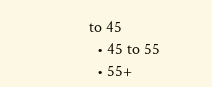to 45
  • 45 to 55
  • 55+